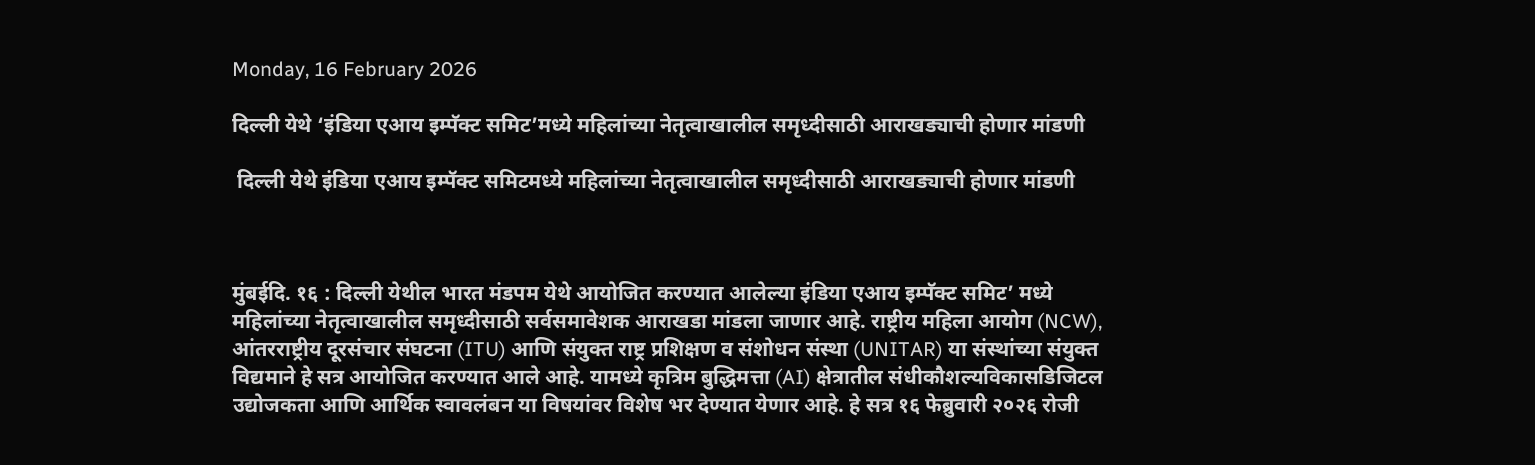Monday, 16 February 2026

दिल्ली येथे ‘इंडिया एआय इम्पॅक्ट समिट’मध्ये महिलांच्या नेतृत्वाखालील समृध्दीसाठी आराखड्याची होणार मांडणी

 दिल्ली येथे इंडिया एआय इम्पॅक्ट समिटमध्ये महिलांच्या नेतृत्वाखालील समृध्दीसाठी आराखड्याची होणार मांडणी



मुंबईदि. १६ : दिल्ली येथील भारत मंडपम येथे आयोजित करण्यात आलेल्या इंडिया एआय इम्पॅक्ट समिट’ मध्ये महिलांच्या नेतृत्वाखालील समृध्दीसाठी सर्वसमावेशक आराखडा मांडला जाणार आहे. राष्ट्रीय महिला आयोग (NCW), आंतरराष्ट्रीय दूरसंचार संघटना (ITU) आणि संयुक्त राष्ट्र प्रशिक्षण व संशोधन संस्था (UNITAR) या संस्थांच्या संयुक्त विद्यमाने हे सत्र आयोजित करण्यात आले आहे. यामध्ये कृत्रिम बुद्धिमत्ता (AI) क्षेत्रातील संधीकौशल्यविकासडिजिटल उद्योजकता आणि आर्थिक स्वावलंबन या विषयांवर विशेष भर देण्यात येणार आहे. हे सत्र १६ फेब्रुवारी २०२६ रोजी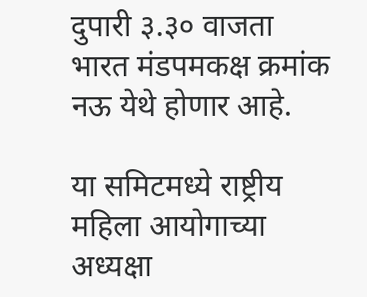दुपारी ३.३० वाजता भारत मंडपमकक्ष क्रमांक नऊ येथे होणार आहे.

या समिटमध्ये राष्ट्रीय महिला आयोगाच्या अध्यक्षा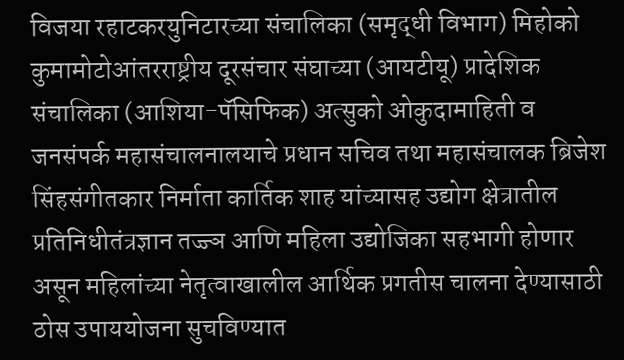विजया रहाटकरयुनिटारच्या संचालिका (समृद्धी विभाग) मिहोको कुमामोटोआंतरराष्ट्रीय दूरसंचार संघाच्या (आयटीयू) प्रादेशिक संचालिका (आशिया-पॅसिफिक) अत्सुको ओकुदामाहिती व जनसंपर्क महासंचालनालयाचे प्रधान सचिव तथा महासंचालक ब्रिजेश सिंहसंगीतकार निर्माता कार्तिक शाह यांच्यासह उद्योग क्षेत्रातील प्रतिनिधीतंत्रज्ञान तज्ज्ञ आणि महिला उद्योजिका सहभागी होणार असून महिलांच्या नेतृत्वाखालील आर्थिक प्रगतीस चालना देण्यासाठी ठोस उपाययोजना सुचविण्यात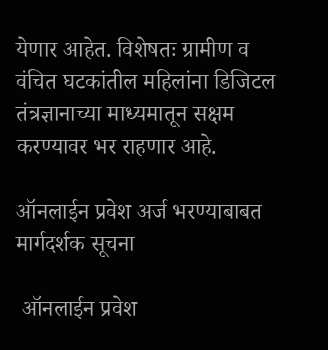येणार आहेत. विशेषतः ग्रामीण व वंचित घटकांतील महिलांना डिजिटल तंत्रज्ञानाच्या माध्यमातून सक्षम करण्यावर भर राहणार आहे.

ऑनलाईन प्रवेश अर्ज भरण्याबाबत मार्गदर्शक सूचना

 ऑनलाईन प्रवेश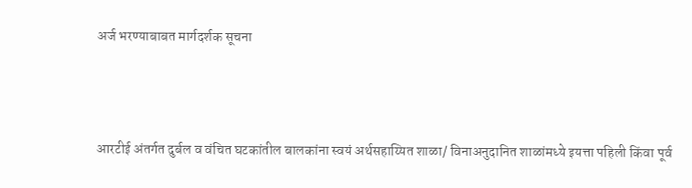अर्ज भरण्याबाबत मार्गदर्शक सूचना



आरटीई अंतर्गत दुर्बल व वंचित घटकांतील बालकांना स्वयं अर्थसहाय्यित शाळा/ विनाअनुदानित शाळांमध्ये इयत्ता पहिली किंवा पूर्व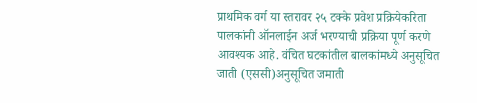प्राथमिक वर्ग या स्तरावर २५ टक्के प्रवेश प्रक्रियेकरिता पालकांनी ऑनलाईन अर्ज भरण्याची प्रक्रिया पूर्ण करणे आवश्यक आहे. वंचित घटकांतील बालकांमध्ये अनुसूचित जाती (एससी)अनुसूचित जमाती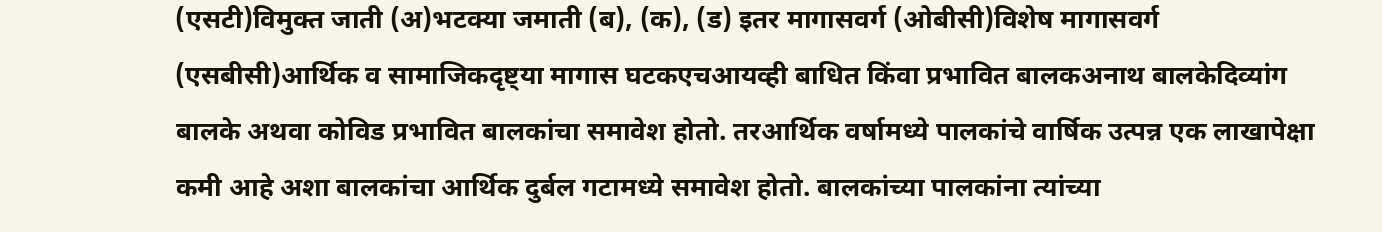(एसटी)विमुक्त जाती (अ)भटक्या जमाती (ब), (क), (ड) इतर मागासवर्ग (ओबीसी)विशेष मागासवर्ग (एसबीसी)आर्थिक व सामाजिकदृष्ट्या मागास घटकएचआयव्ही बाधित किंवा प्रभावित बालकअनाथ बालकेदिव्यांग बालके अथवा कोविड प्रभावित बालकांचा समावेश होतो. तरआर्थिक वर्षामध्ये पालकांचे वार्षिक उत्पन्न एक लाखापेक्षा कमी आहे अशा बालकांचा आर्थिक दुर्बल गटामध्ये समावेश होतो. बालकांच्या पालकांना त्यांच्या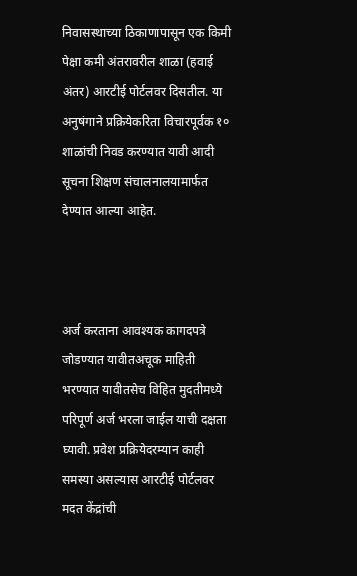निवासस्थाच्या ठिकाणापासून एक किमी पेक्षा कमी अंतरावरील शाळा (हवाई अंतर) आरटीई पोर्टलवर दिसतील. या अनुषंगाने प्रक्रियेकरिता विचारपूर्वक १० शाळांची निवड करण्यात यावी आदी सूचना शिक्षण संचालनालयामार्फत देण्यात आल्या आहेत.



अर्ज करताना आवश्यक कागदपत्रे जोडण्यात यावीतअचूक माहिती भरण्यात यावीतसेच विहित मुदतीमध्ये परिपूर्ण अर्ज भरला जाईल याची दक्षता घ्यावी. प्रवेश प्रक्रियेदरम्यान काही समस्या असल्यास आरटीई पोर्टलवर मदत केंद्रांची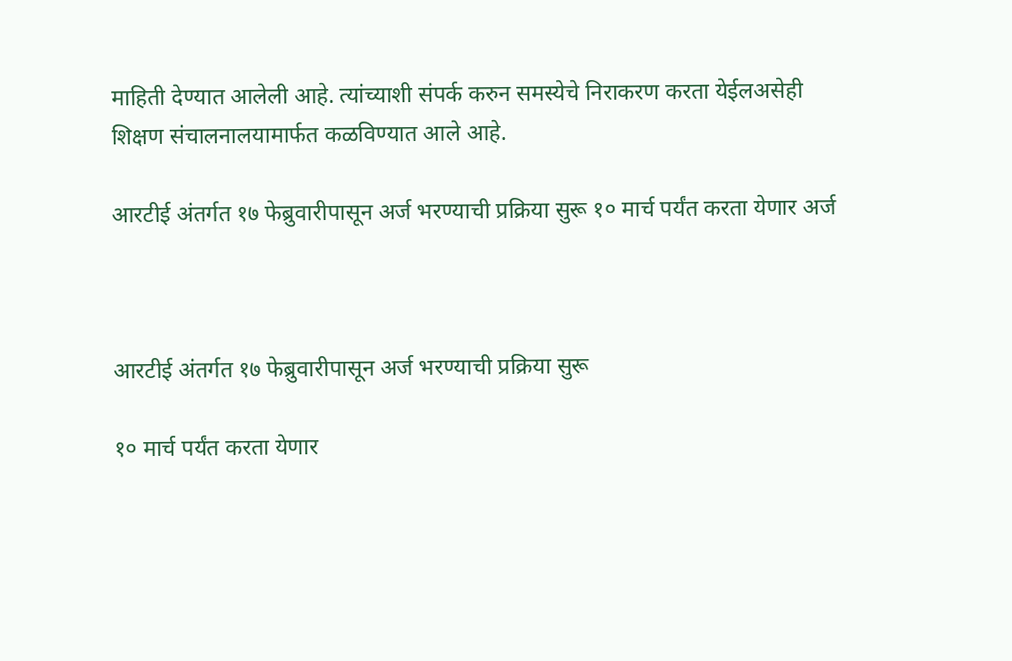माहिती देण्यात आलेली आहे. त्यांच्याशी संपर्क करुन समस्येचे निराकरण करता येईलअसेही शिक्षण संचालनालयामार्फत कळविण्यात आले आहे.

आरटीई अंतर्गत १७ फेब्रुवारीपासून अर्ज भरण्याची प्रक्रिया सुरू १० मार्च पर्यंत करता येणार अर्ज



आरटीई अंतर्गत १७ फेब्रुवारीपासून अर्ज भरण्याची प्रक्रिया सुरू

१० मार्च पर्यंत करता येणार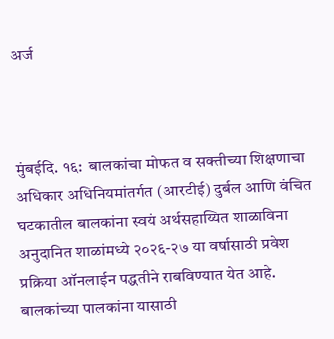अर्ज



मुंबईदि. १६:  बालकांचा मोफत व सक्तीच्या शिक्षणाचा अधिकार अधिनियमांतर्गत (आरटीई) दुर्बल आणि वंचित घटकातील बालकांना स्वयं अर्थसहाय्यित शाळाविना अनुदानित शाळांमध्ये २०२६-२७ या वर्षासाठी प्रवेश प्रक्रिया ऑनलाईन पद्धतीने राबविण्यात येत आहे. बालकांच्या पालकांना यासाठी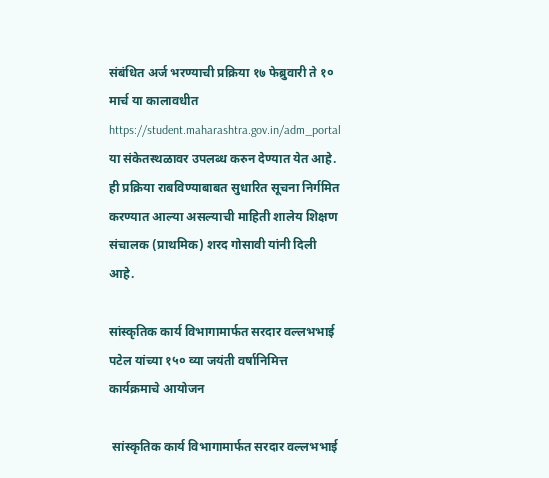संबंधित अर्ज भरण्याची प्रक्रिया १७ फेब्रुवारी ते १० मार्च या कालावधीत https://student.maharashtra.gov.in/adm_portal  या संकेतस्थळावर उपलब्ध करुन देण्यात येत आहे. ही प्रक्रिया राबविण्याबाबत सुधारित सूचना निर्गमित करण्यात आल्या असल्याची माहिती शालेय शिक्षण संचालक (प्राथमिक) शरद गोसावी यांनी दिली आहे.

सांस्कृतिक कार्य विभागामार्फत सरदार वल्लभभाई पटेल यांच्या १५० व्या जयंती वर्षानिमित्त कार्यक्रमाचे आयोजन

 सांस्कृतिक कार्य विभागामार्फत सरदार वल्लभभाई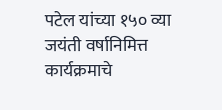पटेल यांच्या १५० व्या जयंती वर्षानिमित्त कार्यक्रमाचे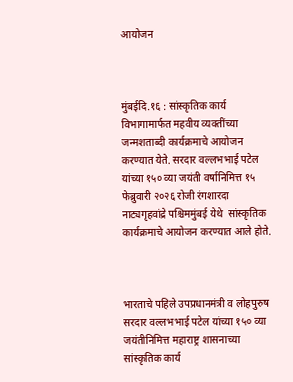आयोजन



मुंबईदि.१६ : सांस्कृतिक कार्य विभागामार्फत महवीय व्यक्तींच्या जन्मशताब्दी कार्यक्रमाचे आयोजन करण्यात येते. सरदार वल्लभभाई पटेल यांच्या १५० व्या जयंती वर्षानिमित्त १५ फेब्रुवारी २०२६ रोजी रंगशारदा नाट्यगृहवांद्रे पश्चिममुंबई येथे  सांस्कृतिक कार्यक्रमाचे आयोजन करण्यात आले होते.



भारताचे पहिले उपप्रधानमंत्री व लोहपुरुष सरदार वल्लभभाई पटेल यांच्या १५० व्या जयंतीनिमित्त महाराष्ट्र शासनाच्या सांस्कृतिक कार्य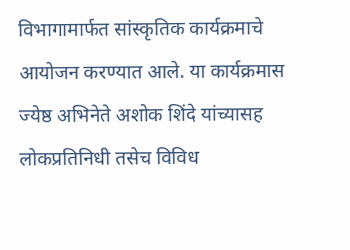विभागामार्फत सांस्कृतिक कार्यक्रमाचे आयोजन करण्यात आले. या कार्यक्रमास ज्येष्ठ अभिनेते अशोक शिंदे यांच्यासह लोकप्रतिनिधी तसेच विविध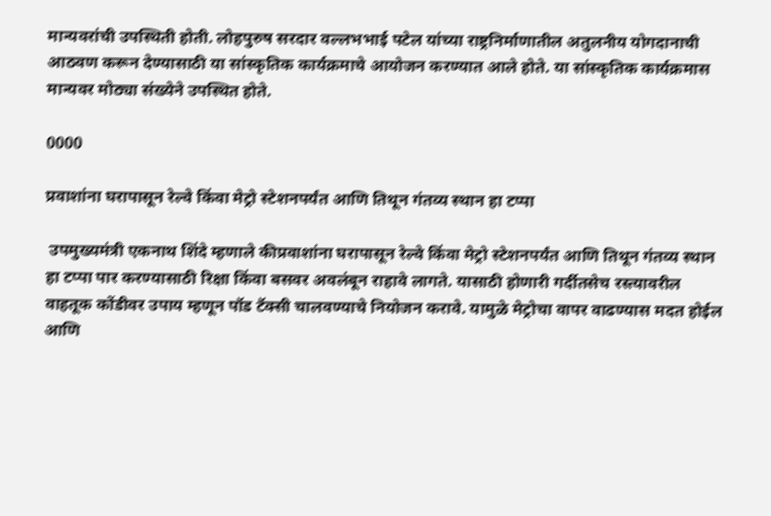मान्यवरांची उपस्थिती होती. लोहपुरुष सरदार वल्लभभाई पटेल यांच्या राष्ट्रनिर्माणातील अतुलनीय योगदानाची आठवण करून देण्यासाठी या सांस्कृतिक कार्यक्रमाचे आयोजन करण्यात आले होते. या सांस्कृतिक कार्यक्रमास मान्यवर मोठ्या संख्येने उपस्थित होते.

0000

प्रवाशांना घरापासून रेल्वे किंवा मेट्रो स्टेशनपर्यंत आणि तिथून गंतव्य स्थान हा टप्पा

 उपमुख्यमंत्री एकनाथ शिंदे म्हणाले कीप्रवाशांना घरापासून रेल्वे किंवा मेट्रो स्टेशनपर्यंत आणि तिथून गंतव्य स्थान हा टप्पा पार करण्यासाठी रिक्षा किंवा बसवर अवलंबून राहावे लागते. यासाठी होणारी गर्दीतसेच रस्त्यावरील वाहतूक कोंडीवर उपाय म्हणून पॉड टॅक्सी चालवण्याचे नियोजन करावे. यामुळे मेट्रोचा वापर वाढण्यास मदत होईल आणि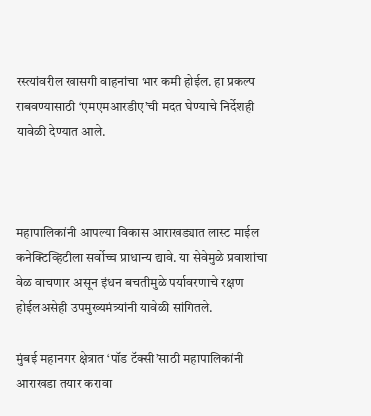रस्त्यांवरील खासगी वाहनांचा भार कमी होईल. हा प्रकल्प राबवण्यासाठी ‘एमएमआरडीए’ची मदत घेण्याचे निर्देशही यावेळी देण्यात आले.



महापालिकांनी आपल्या विकास आराखड्यात लास्ट माईल कनेक्टिव्हिटीला सर्वोच्च प्राधान्य द्यावे. या सेवेमुळे प्रवाशांचा वेळ वाचणार असून इंधन बचतीमुळे पर्यावरणाचे रक्षण होईलअसेही उपमुख्यमंत्र्यांनी यावेळी सांगितले.

मुंबई महानगर क्षेत्रात ‘पॉड टॅक्सी’साठी महापालिकांनी आराखडा तयार करावा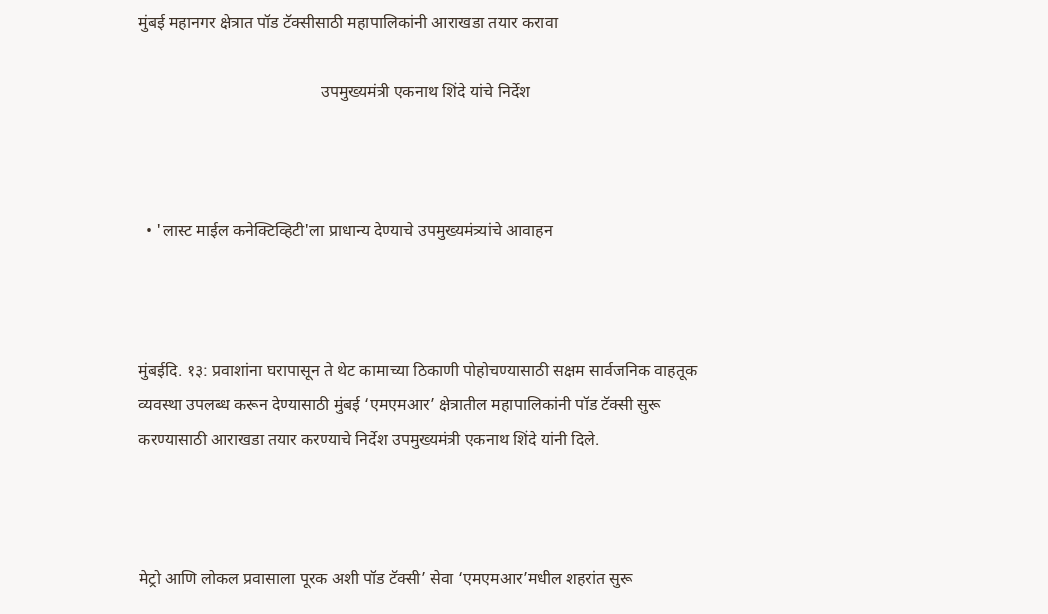मुंबई महानगर क्षेत्रात पॉड टॅक्सीसाठी महापालिकांनी आराखडा तयार करावा

                                            उपमुख्यमंत्री एकनाथ शिंदे यांचे निर्देश



  • 'लास्ट माईल कनेक्टिव्हिटी'ला प्राधान्य देण्याचे उपमुख्यमंत्र्यांचे आवाहन



मुंबईदि. १३: प्रवाशांना घरापासून ते थेट कामाच्या ठिकाणी पोहोचण्यासाठी सक्षम सार्वजनिक वाहतूक व्यवस्था उपलब्ध करून देण्यासाठी मुंबई ‘एमएमआर’ क्षेत्रातील महापालिकांनी पॉड टॅक्सी सुरू करण्यासाठी आराखडा तयार करण्याचे निर्देश उपमुख्यमंत्री एकनाथ शिंदे यांनी दिले.



मेट्रो आणि लोकल प्रवासाला पूरक अशी पॉड टॅक्सी’ सेवा ‘एमएमआर’मधील शहरांत सुरू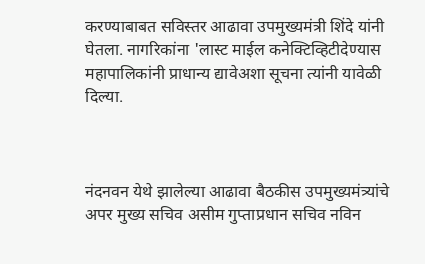करण्याबाबत सविस्तर आढावा उपमुख्यमंत्री शिंदे यांनी घेतला. नागरिकांना 'लास्ट माईल कनेक्टिव्हिटीदेण्यास महापालिकांनी प्राधान्य द्यावेअशा सूचना त्यांनी यावेळी दिल्या.



नंदनवन येथे झालेल्या आढावा बैठकीस उपमुख्यमंत्र्यांचे अपर मुख्य सचिव असीम गुप्ताप्रधान सचिव नविन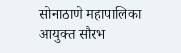सोनाठाणे महापालिका आयुक्त सौरभ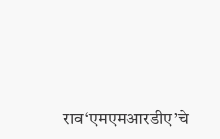राव‘एमएमआरडीए’चे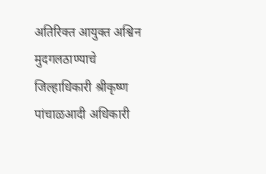अतिरिक्त आयुक्त अश्विन मुदगलठाण्याचे जिल्हाधिकारी श्रीकृष्ण पांचाळआदी अधिकारी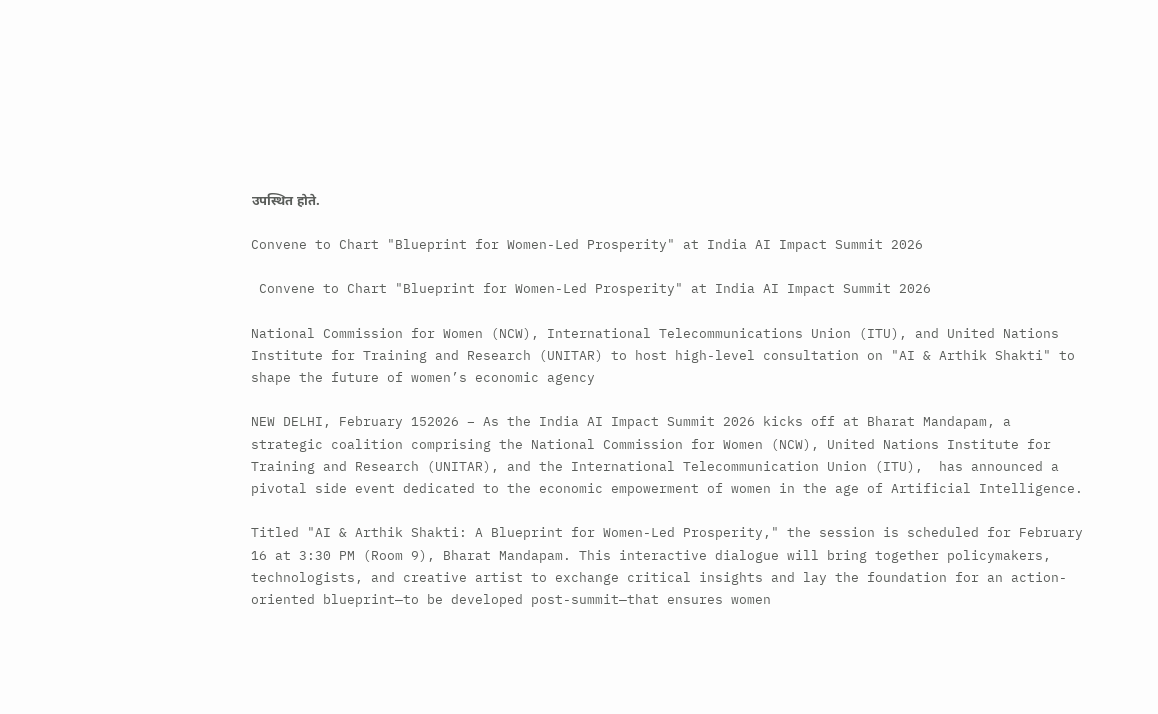उपस्थित होते.

Convene to Chart "Blueprint for Women-Led Prosperity" at India AI Impact Summit 2026

 Convene to Chart "Blueprint for Women-Led Prosperity" at India AI Impact Summit 2026

National Commission for Women (NCW), International Telecommunications Union (ITU), and United Nations Institute for Training and Research (UNITAR) to host high-level consultation on "AI & Arthik Shakti" to shape the future of women’s economic agency

NEW DELHI, February 152026 – As the India AI Impact Summit 2026 kicks off at Bharat Mandapam, a strategic coalition comprising the National Commission for Women (NCW), United Nations Institute for Training and Research (UNITAR), and the International Telecommunication Union (ITU),  has announced a pivotal side event dedicated to the economic empowerment of women in the age of Artificial Intelligence.

Titled "AI & Arthik Shakti: A Blueprint for Women-Led Prosperity," the session is scheduled for February 16 at 3:30 PM (Room 9), Bharat Mandapam. This interactive dialogue will bring together policymakers, technologists, and creative artist to exchange critical insights and lay the foundation for an action-oriented blueprint—to be developed post-summit—that ensures women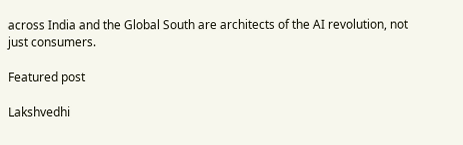across India and the Global South are architects of the AI revolution, not just consumers.

Featured post

Lakshvedhi